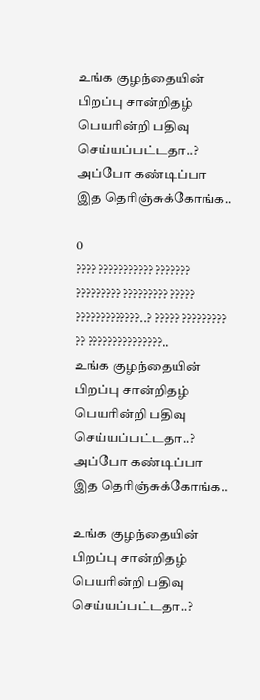உங்க குழந்தையின் பிறப்பு சான்றிதழ் பெயரின்றி பதிவு செய்யப்பட்டதா..? அப்போ கண்டிப்பா இத தெரிஞ்சுக்கோங்க..

0
???? ??????????? ??????? ????????? ????????? ????? ?????????????..? ????? ????????? ?? ???????????????..
உங்க குழந்தையின் பிறப்பு சான்றிதழ் பெயரின்றி பதிவு செய்யப்பட்டதா..? அப்போ கண்டிப்பா இத தெரிஞ்சுக்கோங்க..

உங்க குழந்தையின் பிறப்பு சான்றிதழ் பெயரின்றி பதிவு செய்யப்பட்டதா..?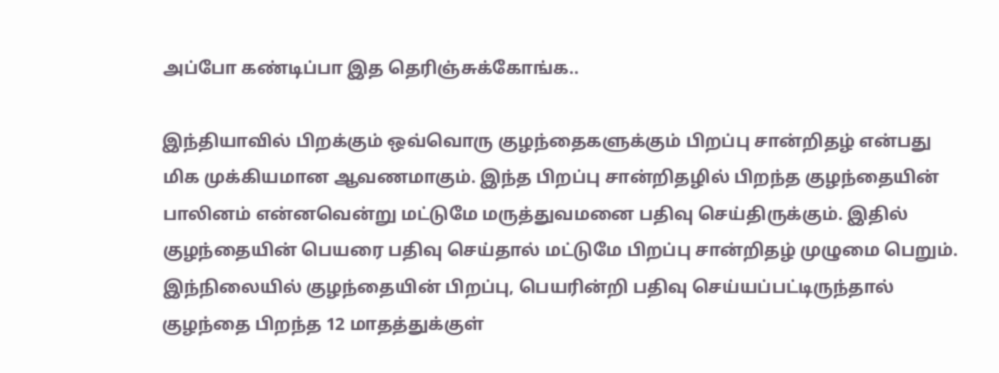அப்போ கண்டிப்பா இத தெரிஞ்சுக்கோங்க..

இந்தியாவில் பிறக்கும் ஒவ்வொரு குழந்தைகளுக்கும் பிறப்பு சான்றிதழ் என்பது மிக முக்கியமான ஆவணமாகும். இந்த பிறப்பு சான்றிதழில் பிறந்த குழந்தையின் பாலினம் என்னவென்று மட்டுமே மருத்துவமனை பதிவு செய்திருக்கும். இதில் குழந்தையின் பெயரை பதிவு செய்தால் மட்டுமே பிறப்பு சான்றிதழ் முழுமை பெறும். இந்நிலையில் குழந்தையின் பிறப்பு, பெயரின்றி பதிவு செய்யப்பட்டிருந்தால் குழந்தை பிறந்த 12 மாதத்துக்குள்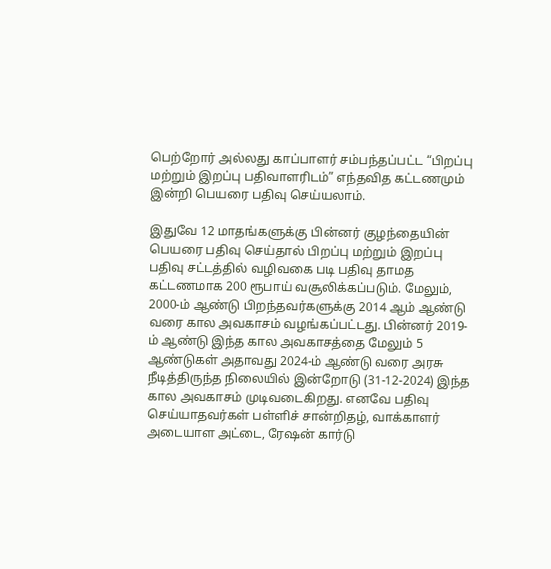பெற்றோர் அல்லது காப்பாளர் சம்பந்தப்பட்ட “பிறப்பு மற்றும் இறப்பு பதிவாளரிடம்” எந்தவித கட்டணமும் இன்றி பெயரை பதிவு செய்யலாம்.

இதுவே 12 மாதங்களுக்கு பின்னர் குழந்தையின் பெயரை பதிவு செய்தால் பிறப்பு மற்றும் இறப்பு பதிவு சட்டத்தில் வழிவகை படி பதிவு தாமத கட்டணமாக 200 ரூபாய் வசூலிக்கப்படும். மேலும், 2000-ம் ஆண்டு பிறந்தவர்களுக்கு 2014 ஆம் ஆண்டு வரை கால அவகாசம் வழங்கப்பட்டது. பின்னர் 2019-ம் ஆண்டு இந்த கால அவகாசத்தை மேலும் 5 ஆண்டுகள் அதாவது 2024-ம் ஆண்டு வரை அரசு நீடித்திருந்த நிலையில் இன்றோடு (31-12-2024) இந்த கால அவகாசம் முடிவடைகிறது. எனவே பதிவு செய்யாதவர்கள் பள்ளிச் சான்றிதழ், வாக்காளர் அடையாள அட்டை, ரேஷன் கார்டு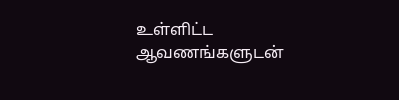உள்ளிட்ட ஆவணங்களுடன்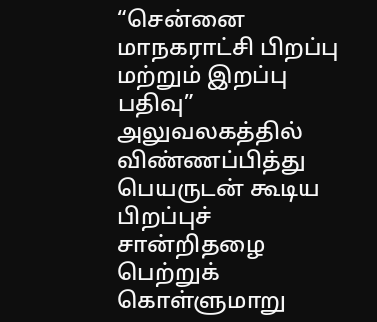“சென்னை மாநகராட்சி பிறப்பு மற்றும் இறப்பு பதிவு” அலுவலகத்தில் விண்ணப்பித்து பெயருடன் கூடிய பிறப்புச் சான்றிதழை பெற்றுக் கொள்ளுமாறு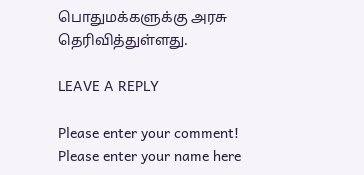பொதுமக்களுக்கு அரசு தெரிவித்துள்ளது.

LEAVE A REPLY

Please enter your comment!
Please enter your name here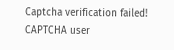Captcha verification failed!
CAPTCHA user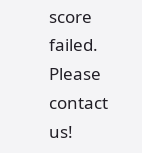score failed. Please contact us!